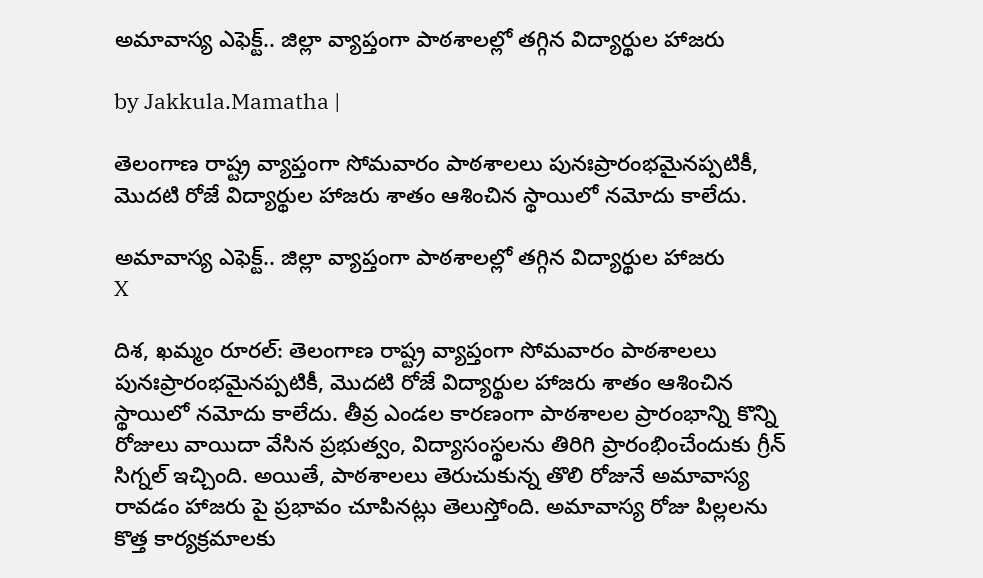అమావాస్య ఎఫెక్ట్.. జిల్లా వ్యాప్తంగా పాఠశాలల్లో తగ్గిన విద్యార్థుల హాజరు

by Jakkula.Mamatha |

తెలంగాణ రాష్ట్ర వ్యాప్తంగా సోమవారం పాఠశాలలు పునఃప్రారంభమైనప్పటికీ, మొదటి రోజే విద్యార్థుల హాజరు శాతం ఆశించిన స్థాయిలో నమోదు కాలేదు.

అమావాస్య ఎఫెక్ట్.. జిల్లా వ్యాప్తంగా పాఠశాలల్లో తగ్గిన విద్యార్థుల హాజరు
X

దిశ, ఖమ్మం రూరల్: తెలంగాణ రాష్ట్ర వ్యాప్తంగా సోమవారం పాఠశాలలు పునఃప్రారంభమైనప్పటికీ, మొదటి రోజే విద్యార్థుల హాజరు శాతం ఆశించిన స్థాయిలో నమోదు కాలేదు. తీవ్ర ఎండల కారణంగా పాఠశాలల ప్రారంభాన్ని కొన్ని రోజులు వాయిదా వేసిన ప్రభుత్వం, విద్యాసంస్థలను తిరిగి ప్రారంభించేందుకు గ్రీన్ సిగ్నల్ ఇచ్చింది. అయితే, పాఠశాలలు తెరుచుకున్న తొలి రోజునే అమావాస్య రావడం హాజరు పై ప్రభావం చూపినట్లు తెలుస్తోంది. అమావాస్య రోజు పిల్లలను కొత్త కార్యక్రమాలకు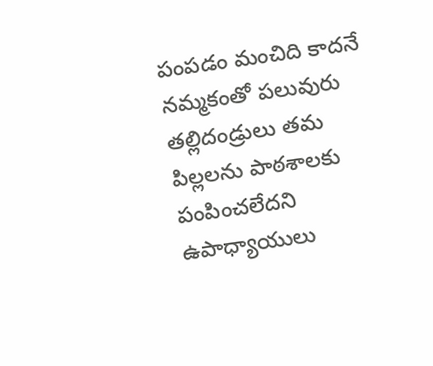పంపడం మంచిది కాదనే నమ్మకంతో పలువురు తల్లిదండ్రులు తమ పిల్లలను పాఠశాలకు పంపించలేదని ఉపాధ్యాయులు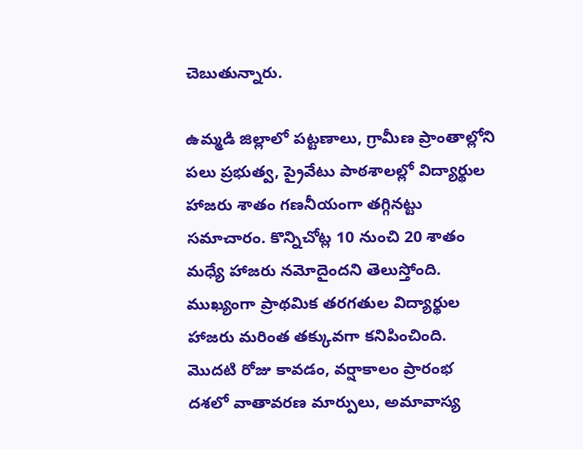చెబుతున్నారు.

ఉమ్మడి జిల్లాలో పట్టణాలు, గ్రామీణ ప్రాంతాల్లోని పలు ప్రభుత్వ, ప్రైవేటు పాఠశాలల్లో విద్యార్థుల హాజరు శాతం గణనీయంగా తగ్గినట్టు సమాచారం. కొన్నిచోట్ల 10 నుంచి 20 శాతం మధ్యే హాజరు నమోదైందని తెలుస్తోంది. ముఖ్యంగా ప్రాథమిక తరగతుల విద్యార్థుల హాజరు మరింత తక్కువగా కనిపించింది. మొదటి రోజు కావడం, వర్షాకాలం ప్రారంభ దశలో వాతావరణ మార్పులు, అమావాస్య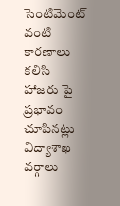సెంటిమెంట్ వంటి కారణాలు కలిసి హాజరు పై ప్రభావం చూపినట్లు విద్యాశాఖ వర్గాలు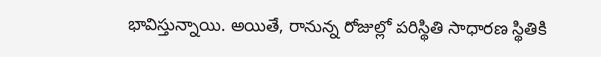భావిస్తున్నాయి. అయితే, రానున్న రోజుల్లో పరిస్థితి సాధారణ స్థితికి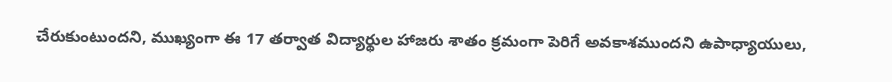చేరుకుంటుందని, ముఖ్యంగా ఈ 17 తర్వాత విద్యార్థుల హాజరు శాతం క్రమంగా పెరిగే అవకాశముందని ఉపాధ్యాయులు,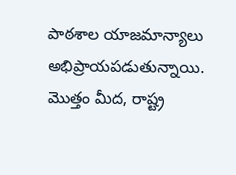పాఠశాల యాజమాన్యాలు అభిప్రాయపడుతున్నాయి. మొత్తం మీద, రాష్ట్ర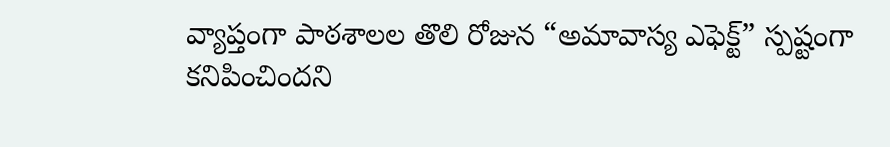వ్యాప్తంగా పాఠశాలల తొలి రోజున “అమావాస్య ఎఫెక్ట్” స్పష్టంగా కనిపించిందని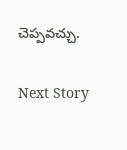చెప్పవచ్చు.

Next Story